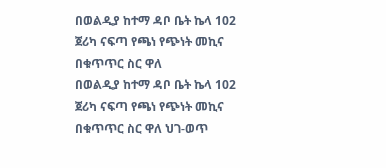በወልዲያ ከተማ ዳቦ ቤት ኬላ 102 ጀሪካ ናፍጣ የጫነ የጭነት መኪና በቁጥጥር ስር ዋለ
በወልዲያ ከተማ ዳቦ ቤት ኬላ 102 ጀሪካ ናፍጣ የጫነ የጭነት መኪና በቁጥጥር ስር ዋለ ህገ-ወጥ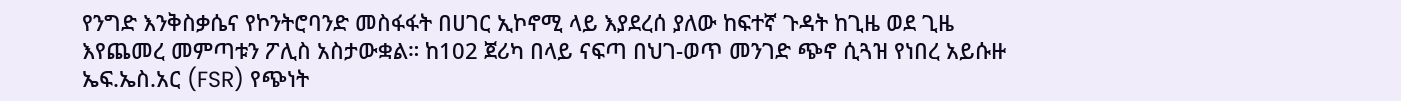የንግድ እንቅስቃሴና የኮንትሮባንድ መስፋፋት በሀገር ኢኮኖሚ ላይ እያደረሰ ያለው ከፍተኛ ጉዳት ከጊዜ ወደ ጊዜ እየጨመረ መምጣቱን ፖሊስ አስታውቋል። ከ102 ጀሪካ በላይ ናፍጣ በህገ-ወጥ መንገድ ጭኖ ሲጓዝ የነበረ አይሱዙ ኤፍ.ኤስ.አር (FSR) የጭነት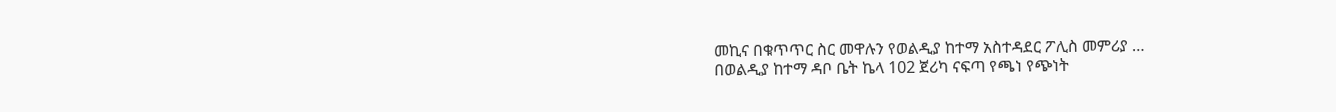መኪና በቁጥጥር ስር መዋሉን የወልዲያ ከተማ አስተዳደር ፖሊስ መምሪያ …
በወልዲያ ከተማ ዳቦ ቤት ኬላ 102 ጀሪካ ናፍጣ የጫነ የጭነት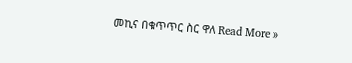መኪና በቁጥጥር ስር ዋለ Read More »